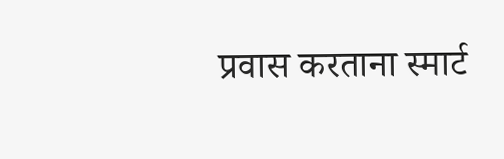प्रवास करताना स्मार्ट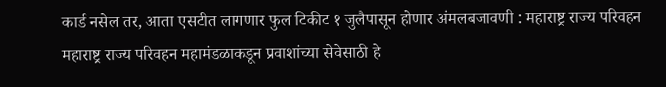कार्ड नसेल तर, आता एसटीत लागणार फुल टिकीट १ जुलैपासून होणार अंमलबजावणी : महाराष्ट्र राज्य परिवहन
महाराष्ट्र राज्य परिवहन महामंडळाकडून प्रवाशांच्या सेवेसाठी हे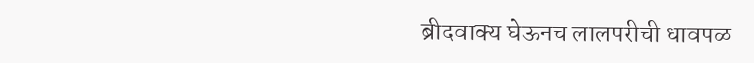ब्रीदवाक्य घेऊनच लालपरीची धावपळ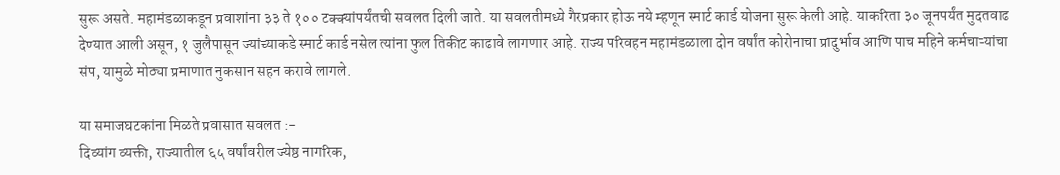सुरू असते. महामंडळाकडून प्रवाशांना ३३ ते १०० टक्क्यांपर्यंतची सवलत दिली जाते. या सवलतीमध्ये गैरप्रकार होऊ नये म्हणून स्मार्ट कार्ड योजना सुरू केली आहे. याकरिता ३० जूनपर्यंत मुदतवाढ देण्यात आली असून, १ जुलैपासून ज्यांच्याकडे स्मार्ट कार्ड नसेल त्यांना फुल तिकीट काढावे लागणार आहे. राज्य परिवहन महामंडळाला दोन वर्षांत कोरोनाचा प्रादुर्भाव आणि पाच महिने कर्मचाऱ्यांचा संप, यामुळे मोठ्या प्रमाणात नुकसान सहन करावे लागले.

या समाजघटकांना मिळते प्रवासात सवलत :-
दिव्यांग व्यक्ती, राज्यातील ६५ वर्षांवरील ज्येष्ठ नागरिक,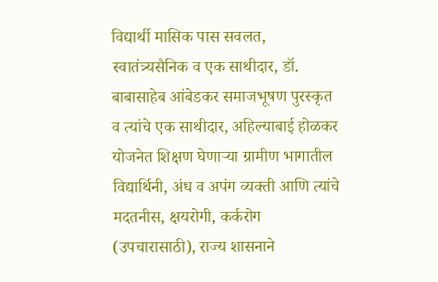विद्यार्थी मासिक पास सवलत, स्वातंत्र्यसैनिक व एक साथीदार, डॉ. बाबासाहेब आंबेडकर समाजभूषण पुरस्कृत व त्यांचे एक साथीदार, अहिल्याबाई होळकर योजनेत शिक्षण घेणाऱ्या ग्रामीण भागातील विद्यार्थिनी, अंध व अपंग व्यक्ती आणि त्यांचे मदतनीस, क्षयरोगी, कर्करोग (उपचारासाठी), राज्य शासनाने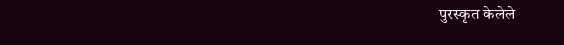पुरस्कृत केलेले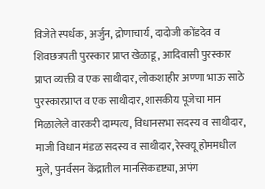विजेते स्पर्धक, अर्जुन, द्रोणाचार्य, दादोजी कोंडदेव व शिवछत्रपती पुरस्कार प्राप्त खेळाडू, आदिवासी पुरस्कार प्राप्त व्यक्ती व एक साथीदार, लोकशाहीर अण्णा भाऊ साठे पुरस्कारप्राप्त व एक साथीदार, शासकीय पूजेचा मान मिळालेले वारकरी दाम्पत्य, विधानसभा सदस्य व साथीदार, माजी विधान मंडळ सदस्य व साथीदार, रेस्क्यू होममधील मुले, पुनर्वसन केंद्रातील मानसिकदृष्ट्या, अपंग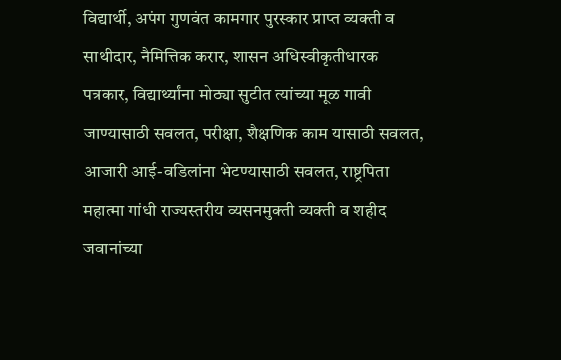विद्यार्थी, अपंग गुणवंत कामगार पुरस्कार प्राप्त व्यक्ती व साथीदार, नैमित्तिक करार, शासन अधिस्वीकृतीधारक पत्रकार, विद्यार्थ्यांना मोठ्या सुटीत त्यांच्या मूळ गावी जाण्यासाठी सवलत, परीक्षा, शैक्षणिक काम यासाठी सवलत, आजारी आई-वडिलांना भेटण्यासाठी सवलत, राष्ट्रपिता महात्मा गांधी राज्यस्तरीय व्यसनमुक्ती व्यक्ती व शहीद जवानांच्या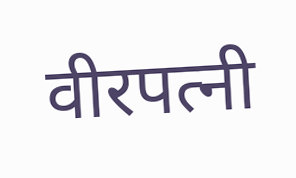वीरपत्नी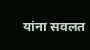यांना सवलत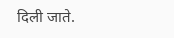दिली जाते.